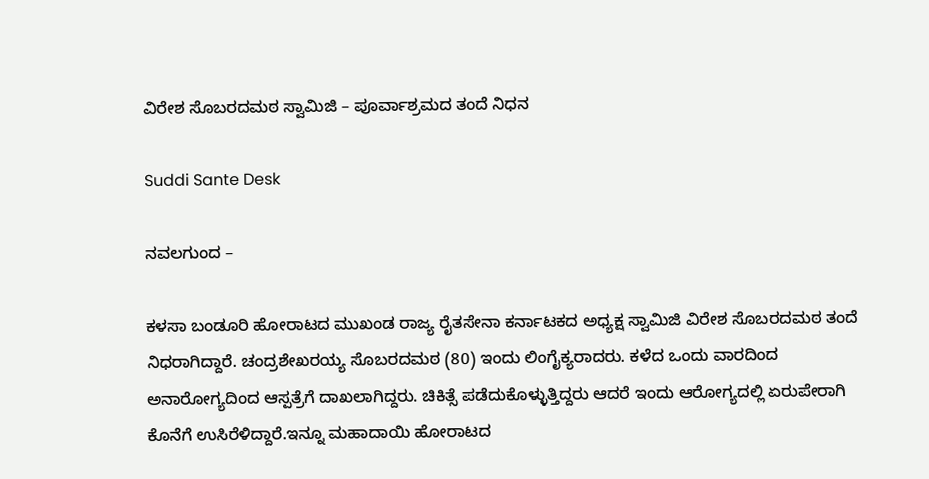ವಿರೇಶ ಸೊಬರದಮಠ ಸ್ವಾಮಿಜಿ – ಪೂರ್ವಾಶ್ರಮದ ತಂದೆ ನಿಧನ

Suddi Sante Desk

ನವಲಗುಂದ –

ಕಳಸಾ ಬಂಡೂರಿ ಹೋರಾಟದ ಮುಖಂಡ ರಾಜ್ಯ ರೈತಸೇನಾ ಕರ್ನಾಟಕದ ಅಧ್ಯಕ್ಷ ಸ್ವಾಮಿಜಿ ವಿರೇಶ ಸೊಬರದಮಠ ತಂದೆ ನಿಧರಾಗಿದ್ದಾರೆ. ಚಂದ್ರಶೇಖರಯ್ಯ ಸೊಬರದಮಠ (80) ಇಂದು ಲಿಂಗೈಕ್ಯರಾದರು. ಕಳೆದ ಒಂದು ವಾರದಿಂದ ಅನಾರೋಗ್ಯದಿಂದ ಆಸ್ಪತ್ರೆಗೆ ದಾಖಲಾಗಿದ್ದರು. ಚಿಕಿತ್ಸೆ ಪಡೆದುಕೊಳ್ಳುತ್ತಿದ್ದರು ಆದರೆ ಇಂದು ಆರೋಗ್ಯದಲ್ಲಿ ಏರುಪೇರಾಗಿ ಕೊನೆಗೆ ಉಸಿರೆಳಿದ್ದಾರೆ.ಇನ್ನೂ ಮಹಾದಾಯಿ ಹೋರಾಟದ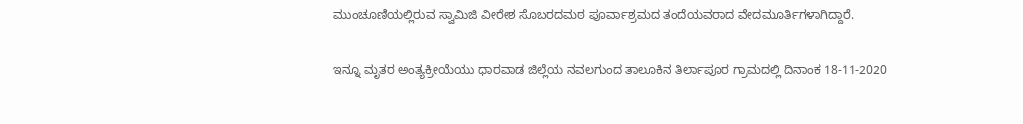ಮುಂಚೂಣಿಯಲ್ಲಿರುವ ಸ್ವಾಮಿಜಿ ವೀರೇಶ ಸೊಬರದಮಠ ಪೂರ್ವಾಶ್ರಮದ ತಂದೆಯವರಾದ ವೇದಮೂರ್ತಿಗಳಾಗಿದ್ದಾರೆ.

ಇನ್ನೂ ಮೃತರ ಅಂತ್ಯಕ್ರೀಯೆಯು ಧಾರವಾಡ ಜಿಲ್ಲೆಯ ನವಲಗುಂದ ತಾಲೂಕಿನ ತಿರ್ಲಾಪೂರ ಗ್ರಾಮದಲ್ಲಿ ದಿನಾಂಕ 18-11-2020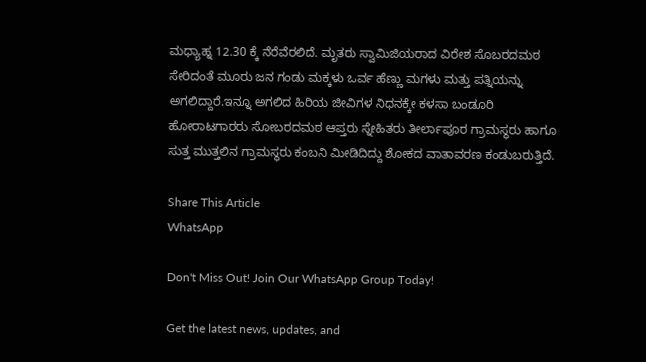ಮಧ್ಯಾಹ್ನ 12.30 ಕ್ಕೆ ನೆರೆವೆರಲಿದೆ. ಮೃತರು ಸ್ವಾಮಿಜಿಯರಾದ ವಿರೇಶ ಸೊಬರದಮಠ ಸೇರಿದಂತೆ ಮೂರು ಜನ ಗಂಡು ಮಕ್ಕಳು ಒರ್ವ ಹೆಣ್ಣು ಮಗಳು ಮತ್ತು ಪತ್ನಿಯನ್ನು ಅಗಲಿದ್ದಾರೆ.ಇನ್ನೂ ಅಗಲಿದ ಹಿರಿಯ ಜೀವಿಗಳ ನಿಧನಕ್ಕೇ ಕಳಸಾ ಬಂಡೂರಿ ಹೋರಾಟಗಾರರು ಸೋಬರದಮಠ ಆಪ್ತರು ಸ್ನೇಹಿತರು ತೀರ್ಲಾಪೂರ ಗ್ರಾಮಸ್ಥರು ಹಾಗೂ ಸುತ್ತ ಮುತ್ತಲಿನ ಗ್ರಾಮಸ್ಥರು ಕಂಬನಿ ಮೀಡಿದಿದ್ದು ಶೋಕದ ವಾತಾವರಣ ಕಂಡುಬರುತ್ತಿದೆ.

Share This Article
WhatsApp

Don't Miss Out! Join Our WhatsApp Group Today!

Get the latest news, updates, and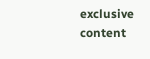exclusive content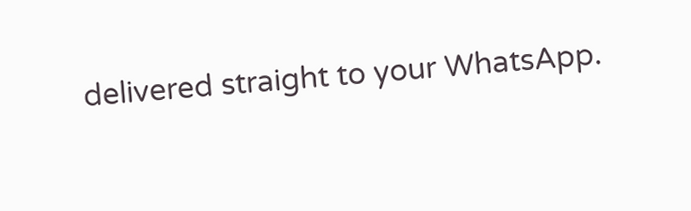delivered straight to your WhatsApp.